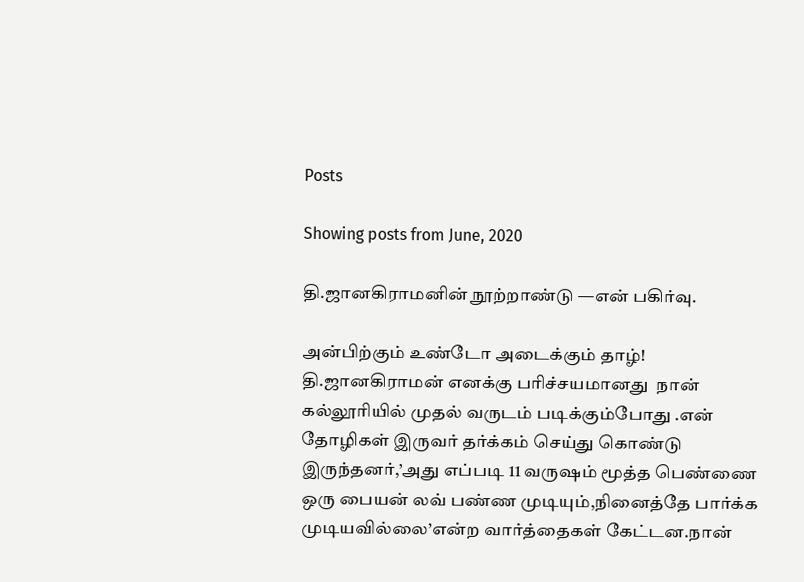Posts

Showing posts from June, 2020

தி.ஜானகிராமனின் நூற்றாண்டு —என் பகிர்வு.

அன்பிற்கும் உண்டோ அடைக்கும் தாழ்! தி.ஜானகிராமன் எனக்கு பரிச்சயமானது  நான் கல்லூரியில் முதல் வருடம் படிக்கும்போது .என் தோழிகள் இருவர் தர்க்கம் செய்து கொண்டு இருந்தனர்,’அது எப்படி 11 வருஷம் மூத்த பெண்ணை ஒரு பையன் லவ் பண்ண முடியும்,நினைத்தே பார்க்க முடியவில்லை’என்ற வார்த்தைகள் கேட்டன.நான்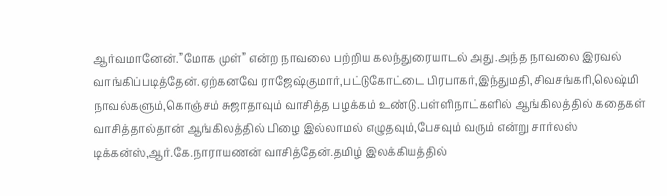ஆர்வமானேன்.”மோக முள்” என்ற நாவலை பற்றிய கலந்துரையாடல் அது.அந்த நாவலை இரவல் வாங்கிப்படித்தேன்.ஏற்கனவே ராஜேஷ்குமார்,பட்டுகோட்டை பிரபாகர்,இந்துமதி,சிவசங்கரி,லெஷ்மி நாவல்களும்,கொஞ்சம் சுஜாதாவும் வாசித்த பழக்கம் உண்டு.பள்ளிநாட்களில் ஆங்கிலத்தில் கதைகள் வாசித்தால்தான் ஆங்கிலத்தில் பிழை இல்லாமல் எழுதவும்,பேசவும் வரும் என்று சார்லஸ் டிக்கன்ஸ்,ஆர்.கே.நாராயணன் வாசித்தேன்.தமிழ் இலக்கியத்தில்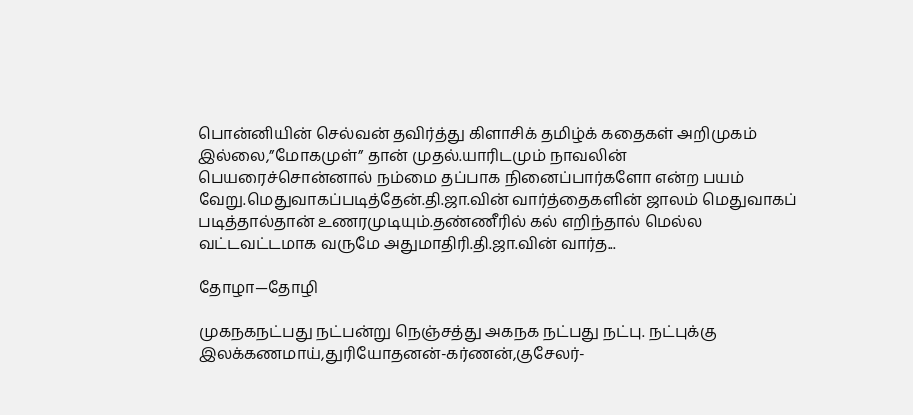பொன்னியின் செல்வன் தவிர்த்து கிளாசிக் தமிழ்க் கதைகள் அறிமுகம் இல்லை,”மோகமுள்” தான் முதல்.யாரிடமும் நாவலின் பெயரைச்சொன்னால் நம்மை தப்பாக நினைப்பார்களோ என்ற பயம் வேறு.மெதுவாகப்படித்தேன்.தி.ஜா.வின் வார்த்தைகளின் ஜாலம் மெதுவாகப் படித்தால்தான் உணரமுடியும்.தண்ணீரில் கல் எறிந்தால் மெல்ல வட்டவட்டமாக வருமே அதுமாதிரி.தி.ஜா.வின் வார்த...

தோழா—தோழி

முகநகநட்பது நட்பன்று நெஞ்சத்து அகநக நட்பது நட்பு. நட்புக்கு இலக்கணமாய்,துரியோதனன்-கர்ணன்,குசேலர்-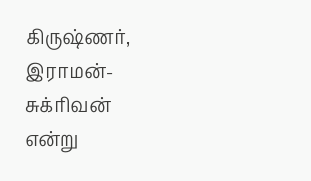கிருஷ்ணர், இராமன்-சுக்ரிவன் என்று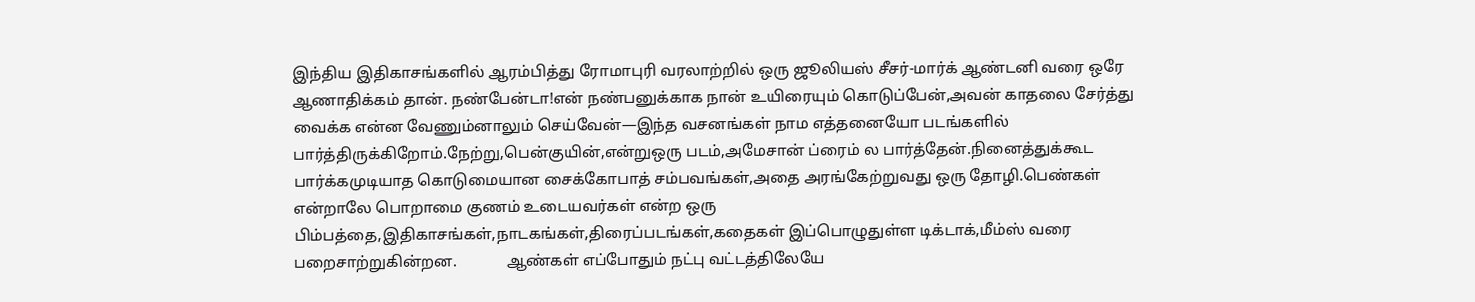இந்திய இதிகாசங்களில் ஆரம்பித்து ரோமாபுரி வரலாற்றில் ஒரு ஜூலியஸ் சீசர்-மார்க் ஆண்டனி வரை ஒரே ஆணாதிக்கம் தான். நண்பேன்டா!என் நண்பனுக்காக நான் உயிரையும் கொடுப்பேன்,அவன் காதலை சேர்த்து வைக்க என்ன வேணும்னாலும் செய்வேன்—இந்த வசனங்கள் நாம எத்தனையோ படங்களில் பார்த்திருக்கிறோம்.நேற்று,பென்குயின்,என்றுஒரு படம்,அமேசான் ப்ரைம் ல பார்த்தேன்.நினைத்துக்கூட பார்க்கமுடியாத கொடுமையான சைக்கோபாத் சம்பவங்கள்,அதை அரங்கேற்றுவது ஒரு தோழி.பெண்கள் என்றாலே பொறாமை குணம் உடையவர்கள் என்ற ஒரு பிம்பத்தை,இதிகாசங்கள்,நாடகங்கள்,திரைப்படங்கள்,கதைகள் இப்பொழுதுள்ள டிக்டாக்,மீம்ஸ் வரை பறைசாற்றுகின்றன.             ஆண்கள் எப்போதும் நட்பு வட்டத்திலேயே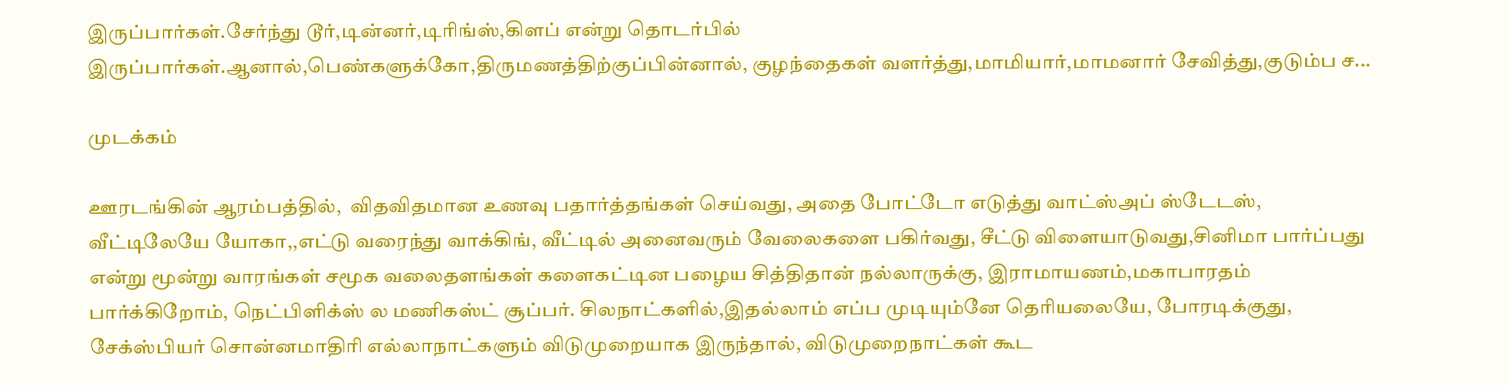இருப்பார்கள்.சேர்ந்து டூர்,டின்னர்,டிரிங்ஸ்,கிளப் என்று தொடர்பில் இருப்பார்கள்.ஆனால்,பெண்களுக்கோ,திருமணத்திற்குப்பின்னால், குழந்தைகள் வளர்த்து,மாமியார்,மாமனார் சேவித்து,குடும்ப ச...

முடக்கம்

ஊரடங்கின் ஆரம்பத்தில்,  விதவிதமான உணவு பதார்த்தங்கள் செய்வது, அதை போட்டோ எடுத்து வாட்ஸ்அப் ஸ்டேடஸ், வீட்டிலேயே யோகா,,எட்டு வரைந்து வாக்கிங், வீட்டில் அனைவரும் வேலைகளை பகிர்வது, சீட்டு விளையாடுவது,சினிமா பார்ப்பது என்று மூன்று வாரங்கள் சமூக வலைதளங்கள் களைகட்டின பழைய சித்திதான் நல்லாருக்கு, இராமாயணம்,மகாபாரதம் பார்க்கிறோம், நெட்பிளிக்ஸ் ல மணிகஸ்ட் சூப்பர். சிலநாட்களில்,இதல்லாம் எப்ப முடியும்னே தெரியலையே, போரடிக்குது, சேக்ஸ்பியர் சொன்னமாதிரி எல்லாநாட்களும் விடுமுறையாக இருந்தால், விடுமுறைநாட்கள் கூட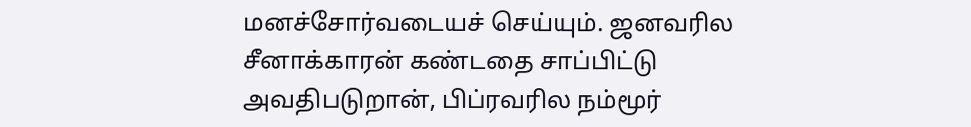மனச்சோர்வடையச் செய்யும். ஜனவரில சீனாக்காரன் கண்டதை சாப்பிட்டு அவதிபடுறான், பிப்ரவரில நம்மூர்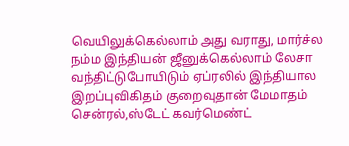வெயிலுக்கெல்லாம் அது வராது, மார்ச்ல நம்ம இந்தியன் ஜீனுக்கெல்லாம் லேசா வந்திட்டுபோயிடும் ஏப்ரலில் இந்தியால இறப்புவிகிதம் குறைவுதான் மேமாதம் சென்ரல்,ஸ்டேட் கவர்மெண்ட்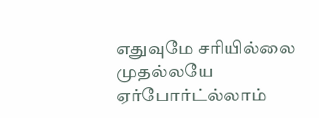எதுவுமே சரியில்லை முதல்லயே ஏர்போர்ட்ல்லாம்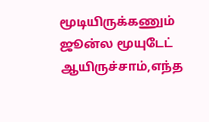மூடியிருக்கணும் ஜூன்ல மூயுடேட் ஆயிருச்சாம்,எந்த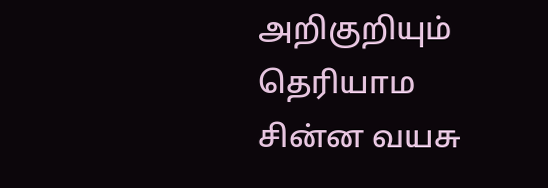அறிகுறியும் தெரியாம  சின்ன வயசு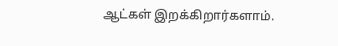ஆட்கள் இறக்கிறார்களாம்.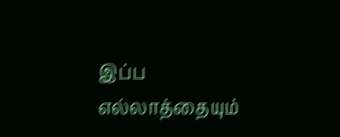இப்ப எல்லாத்தையும்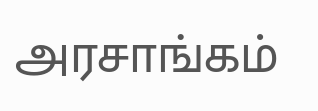அரசாங்கம்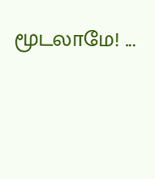மூடலாமே! ...